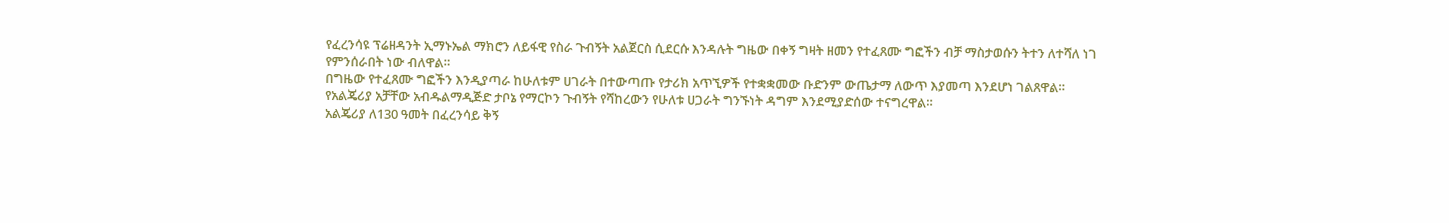የፈረንሳዩ ፕሬዘዳንት ኢማኑኤል ማክሮን ለይፋዊ የስራ ጉብኝት አልጀርስ ሲደርሱ እንዳሉት ግዜው በቀኝ ግዛት ዘመን የተፈጸሙ ግፎችን ብቻ ማስታወሱን ትተን ለተሻለ ነገ የምንሰራበት ነው ብለዋል።
በግዜው የተፈጸሙ ግፎችን እንዲያጣራ ከሁለቱም ሀገራት በተውጣጡ የታሪክ አጥኚዎች የተቋቋመው ቡድንም ውጤታማ ለውጥ እያመጣ እንደሆነ ገልጸዋል።
የአልጄሪያ አቻቸው አብዱልማዲጅድ ታቦኔ የማርኮን ጉብኝት የሻከረውን የሁለቱ ሀጋራት ግንኙነት ዳግም እንደሚያድሰው ተናግረዋል።
አልጄሪያ ለ130 ዓመት በፈረንሳይ ቅኝ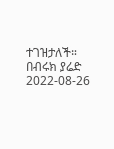ተገዝታለች።
በብሩክ ያሬድ
2022-08-26